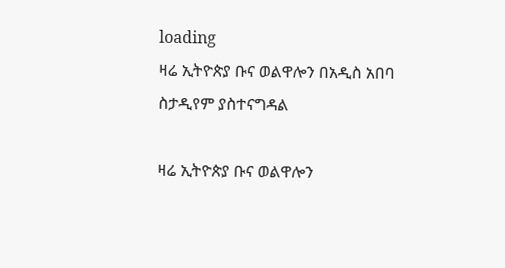loading
ዛሬ ኢትዮጵያ ቡና ወልዋሎን በአዲስ አበባ ስታዲየም ያስተናግዳል

ዛሬ ኢትዮጵያ ቡና ወልዋሎን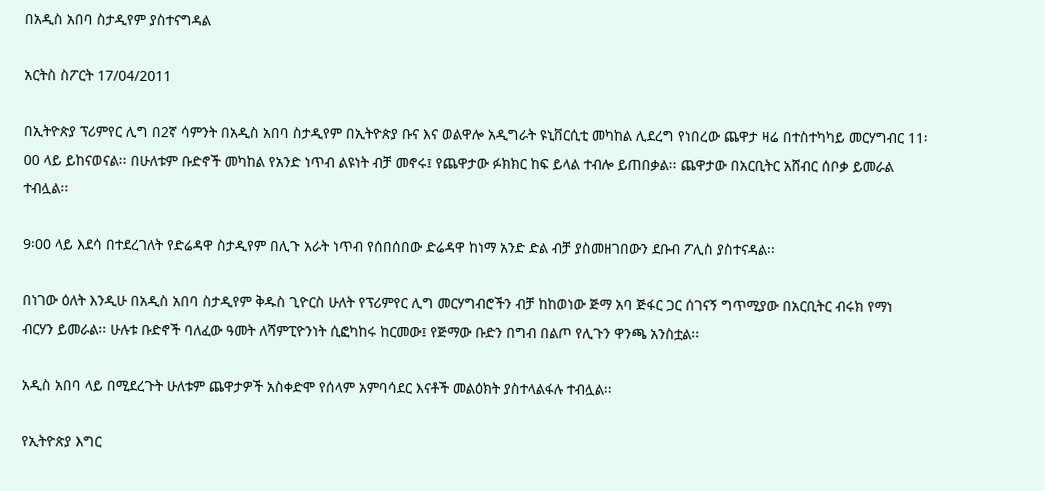በአዲስ አበባ ስታዲየም ያስተናግዳል

አርትስ ስፖርት 17/04/2011

በኢትዮጵያ ፕሪምየር ሊግ በ2ኛ ሳምንት በአዲስ አበባ ስታዲየም በኢትዮጵያ ቡና እና ወልዋሎ አዲግራት ዩኒቨርሲቲ መካከል ሊደረግ የነበረው ጨዋታ ዛሬ በተስተካካይ መርሃግብር 11፡00 ላይ ይከናወናል፡፡ በሁለቱም ቡድኖች መካከል የአንድ ነጥብ ልዩነት ብቻ መኖሩ፤ የጨዋታው ፉክክር ከፍ ይላል ተብሎ ይጠበቃል፡፡ ጨዋታው በአርቢትር አሸብር ሰቦቃ ይመራል ተብሏል፡፡

9፡00 ላይ እደሳ በተደረገለት የድሬዳዋ ስታዲየም በሊጉ አራት ነጥብ የሰበሰበው ድሬዳዋ ከነማ አንድ ድል ብቻ ያስመዘገበውን ደቡብ ፖሊስ ያስተናዳል፡፡

በነገው ዕለት እንዲሁ በአዲስ አበባ ስታዲየም ቅዱስ ጊዮርስ ሁለት የፕሪምየር ሊግ መርሃግብሮችን ብቻ ከከወነው ጅማ አባ ጅፋር ጋር ሰገናኝ ግጥሚያው በአርቢትር ብሩክ የማነ ብርሃን ይመራል፡፡ ሁሉቱ ቡድኖች ባለፈው ዓመት ለሻምፒዮንነት ሲፎካከሩ ከርመው፤ የጅማው ቡድን በግብ በልጦ የሊጉን ዋንጫ አንስቷል፡፡

አዲስ አበባ ላይ በሚደረጉት ሁለቱም ጨዋታዎች አስቀድሞ የሰላም አምባሳደር እናቶች መልዕክት ያስተላልፋሉ ተብሏል፡፡

የኢትዮጵያ እግር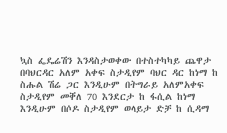ኳስ ፌዴሬሽን እንዳስታወቀው በተስተካካይ ጨዋታ በባህርዳር አለም አቀፍ ስታዲየም ባህር ዳር ከነማ ከ ስሑል ሽሬ ጋር እንዲሁም በትግራይ አለምአቀፍ ስታዲየም መቐለ 70 እንደርታ ከ ፋሲል ከነማ እንዲሁም በሶዶ ስታዲየም ወላይታ ድቻ ከ ሲዳማ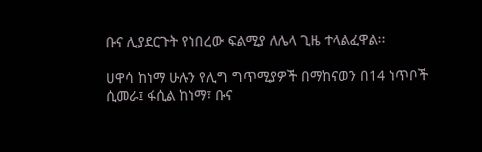ቡና ሊያደርጉት የነበረው ፍልሚያ ለሌላ ጊዜ ተላልፈዋል፡፡

ሀዋሳ ከነማ ሁሉን የሊግ ግጥሚያዎች በማከናወን በ14 ነጥቦች ሲመራ፤ ፋሲል ከነማ፣ ቡና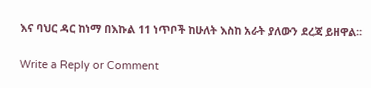እና ባህር ዳር ከነማ በእኩል 11 ነጥቦች ከሁለት እስከ አራት ያለውን ደረጃ ይዘዋል፡፡

Write a Reply or Comment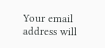Your email address will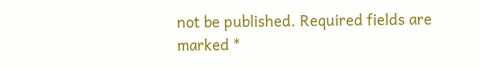not be published. Required fields are marked *